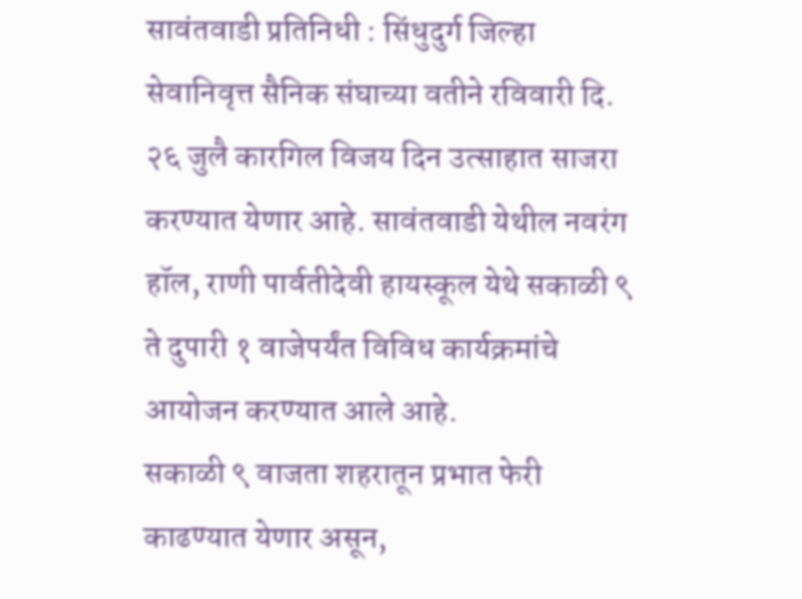सावंतवाडी प्रतिनिधी : सिंधुदुर्ग जिल्हा सेवानिवृत्त सैनिक संघाच्या वतीने रविवारी दि. २६ जुलै कारगिल विजय दिन उत्साहात साजरा करण्यात येणार आहे. सावंतवाडी येथील नवरंग हॉल, राणी पार्वतीदेवी हायस्कूल येथे सकाळी ९ ते दुपारी १ वाजेपर्यंत विविध कार्यक्रमांचे आयोजन करण्यात आले आहे.
सकाळी ९ वाजता शहरातून प्रभात फेरी काढण्यात येणार असून,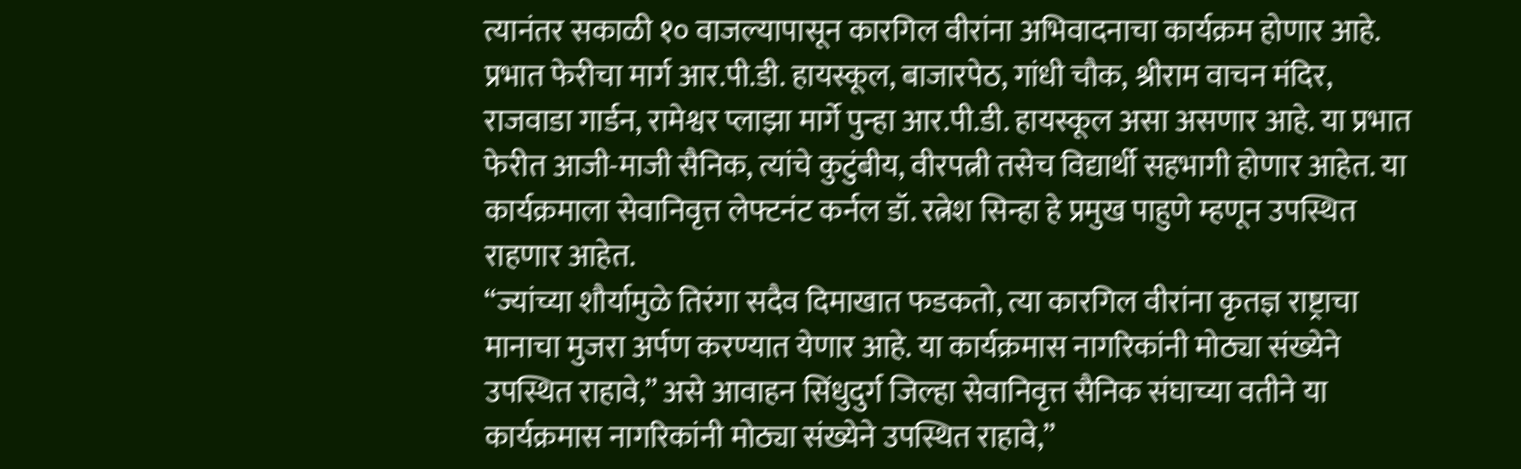त्यानंतर सकाळी १० वाजल्यापासून कारगिल वीरांना अभिवादनाचा कार्यक्रम होणार आहे.
प्रभात फेरीचा मार्ग आर.पी.डी. हायस्कूल, बाजारपेठ, गांधी चौक, श्रीराम वाचन मंदिर, राजवाडा गार्डन, रामेश्वर प्लाझा मार्गे पुन्हा आर.पी.डी. हायस्कूल असा असणार आहे. या प्रभात फेरीत आजी-माजी सैनिक, त्यांचे कुटुंबीय, वीरपत्नी तसेच विद्यार्थी सहभागी होणार आहेत. या कार्यक्रमाला सेवानिवृत्त लेफ्टनंट कर्नल डॉ. रत्नेश सिन्हा हे प्रमुख पाहुणे म्हणून उपस्थित राहणार आहेत.
“ज्यांच्या शौर्यामुळे तिरंगा सदैव दिमाखात फडकतो, त्या कारगिल वीरांना कृतज्ञ राष्ट्राचा मानाचा मुजरा अर्पण करण्यात येणार आहे. या कार्यक्रमास नागरिकांनी मोठ्या संख्येने उपस्थित राहावे,” असे आवाहन सिंधुदुर्ग जिल्हा सेवानिवृत्त सैनिक संघाच्या वतीने या कार्यक्रमास नागरिकांनी मोठ्या संख्येने उपस्थित राहावे,”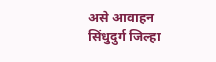असे आवाहन सिंधुदुर्ग जिल्हा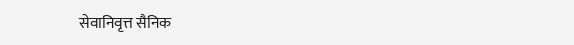सेवानिवृत्त सैनिक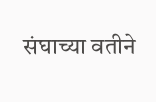संघाच्या वतीने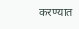करण्यात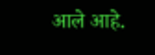आले आहे.